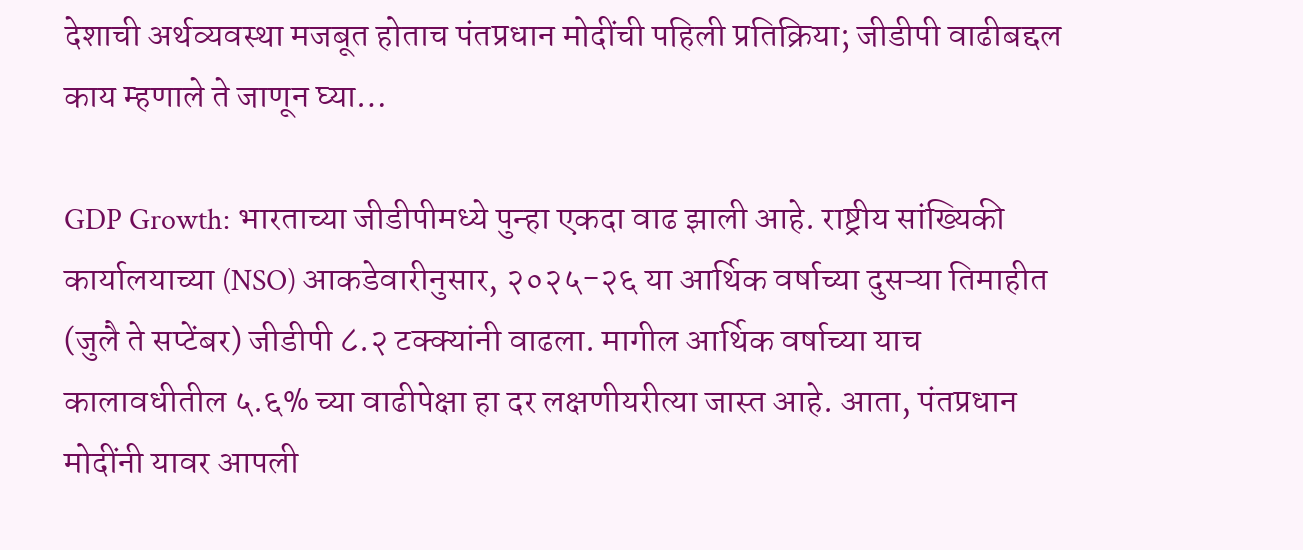देशाची अर्थव्यवस्था मजबूत होताच पंतप्रधान मोदींची पहिली प्रतिक्रिया; जीडीपी वाढीबद्दल काय म्हणाले ते जाणून घ्या…

GDP Growth: भारताच्या जीडीपीमध्ये पुन्हा एकदा वाढ झाली आहे. राष्ट्रीय सांख्यिकी कार्यालयाच्या (NSO) आकडेवारीनुसार, २०२५-२६ या आर्थिक वर्षाच्या दुसऱ्या तिमाहीत (जुलै ते सप्टेंबर) जीडीपी ८.२ टक्क्यांनी वाढला. मागील आर्थिक वर्षाच्या याच कालावधीतील ५.६% च्या वाढीपेक्षा हा दर लक्षणीयरीत्या जास्त आहे. आता, पंतप्रधान मोदींनी यावर आपली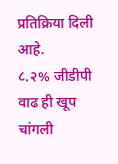प्रतिक्रिया दिली आहे.
८.२% जीडीपी वाढ ही खूप चांगली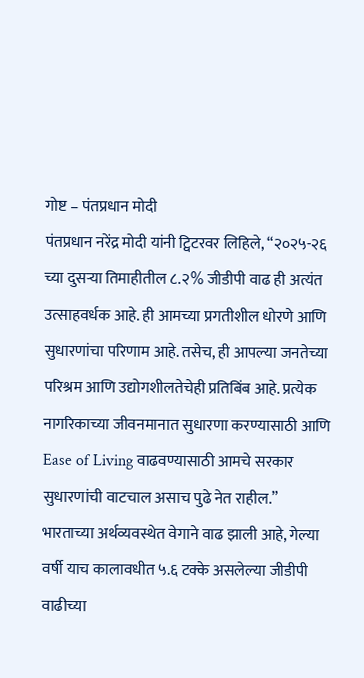गोष्ट – पंतप्रधान मोदी
पंतप्रधान नरेंद्र मोदी यांनी ट्विटरवर लिहिले, “२०२५-२६ च्या दुसऱ्या तिमाहीतील ८.२% जीडीपी वाढ ही अत्यंत उत्साहवर्धक आहे. ही आमच्या प्रगतीशील धोरणे आणि सुधारणांचा परिणाम आहे. तसेच, ही आपल्या जनतेच्या परिश्रम आणि उद्योगशीलतेचेही प्रतिबिंब आहे. प्रत्येक नागरिकाच्या जीवनमानात सुधारणा करण्यासाठी आणि Ease of Living वाढवण्यासाठी आमचे सरकार सुधारणांची वाटचाल असाच पुढे नेत राहील.” भारताच्या अर्थव्यवस्थेत वेगाने वाढ झाली आहे, गेल्या वर्षी याच कालावधीत ५.६ टक्के असलेल्या जीडीपी वाढीच्या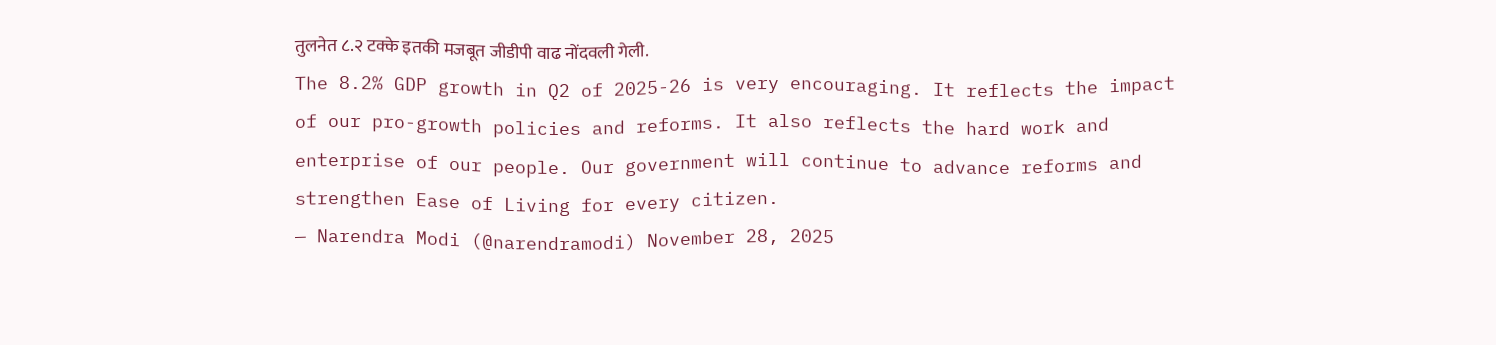तुलनेत ८.२ टक्के इतकी मजबूत जीडीपी वाढ नोंदवली गेली.
The 8.2% GDP growth in Q2 of 2025-26 is very encouraging. It reflects the impact of our pro-growth policies and reforms. It also reflects the hard work and enterprise of our people. Our government will continue to advance reforms and strengthen Ease of Living for every citizen.
— Narendra Modi (@narendramodi) November 28, 2025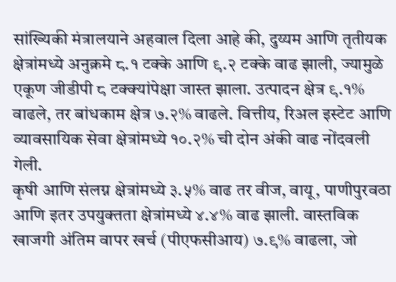सांख्यिकी मंत्रालयाने अहवाल दिला आहे की, दुय्यम आणि तृतीयक क्षेत्रांमध्ये अनुक्रमे ८.१ टक्के आणि ९.२ टक्के वाढ झाली, ज्यामुळे एकूण जीडीपी ८ टक्क्यांपेक्षा जास्त झाला. उत्पादन क्षेत्र ९.१% वाढले, तर बांधकाम क्षेत्र ७.२% वाढले. वित्तीय, रिअल इस्टेट आणि व्यावसायिक सेवा क्षेत्रांमध्ये १०.२% ची दोन अंकी वाढ नोंदवली गेली.
कृषी आणि संलग्न क्षेत्रांमध्ये ३.५% वाढ तर वीज, वायू, पाणीपुरवठा आणि इतर उपयुक्तता क्षेत्रांमध्ये ४.४% वाढ झाली. वास्तविक खाजगी अंतिम वापर खर्च (पीएफसीआय) ७.९% वाढला, जो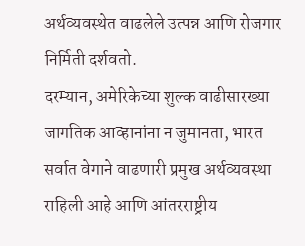अर्थव्यवस्थेत वाढलेले उत्पन्न आणि रोजगार निर्मिती दर्शवतो.
दरम्यान, अमेरिकेच्या शुल्क वाढीसारख्या जागतिक आव्हानांना न जुमानता, भारत सर्वात वेगाने वाढणारी प्रमुख अर्थव्यवस्था राहिली आहे आणि आंतरराष्ट्रीय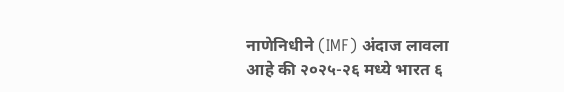नाणेनिधीने (IMF) अंदाज लावला आहे की २०२५-२६ मध्ये भारत ६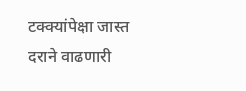टक्क्यांपेक्षा जास्त दराने वाढणारी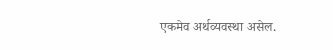एकमेव अर्थव्यवस्था असेल.